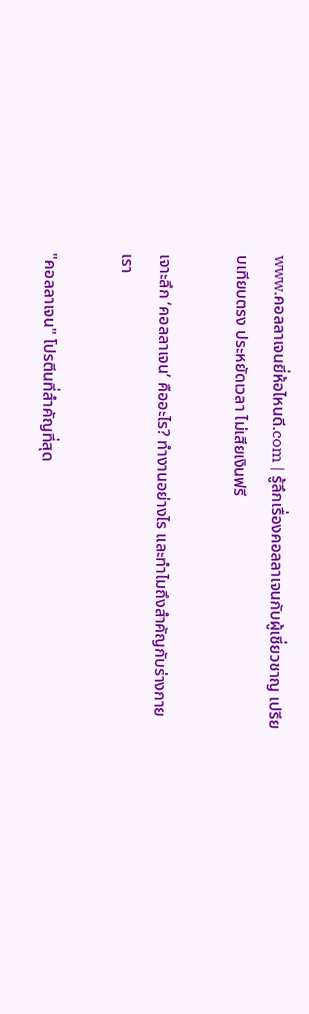www.คอลลาเจนยี่ห้อไหนดี.com | รู้ลึกเรื่องคอลลาเจนกับผู้เชี่ยวชาญ เปรียบเทียบตรง ประหยัดเวลา ไม่เสียเงินฟรี

เจาะลึก ‘คอลลาเจน’ คืออะไร? ทำงานอย่างไร และทำไมถึงสำคัญกับร่างกายเรา

"คอลลาเจน" โปรตีนที่สำคัญที่สุด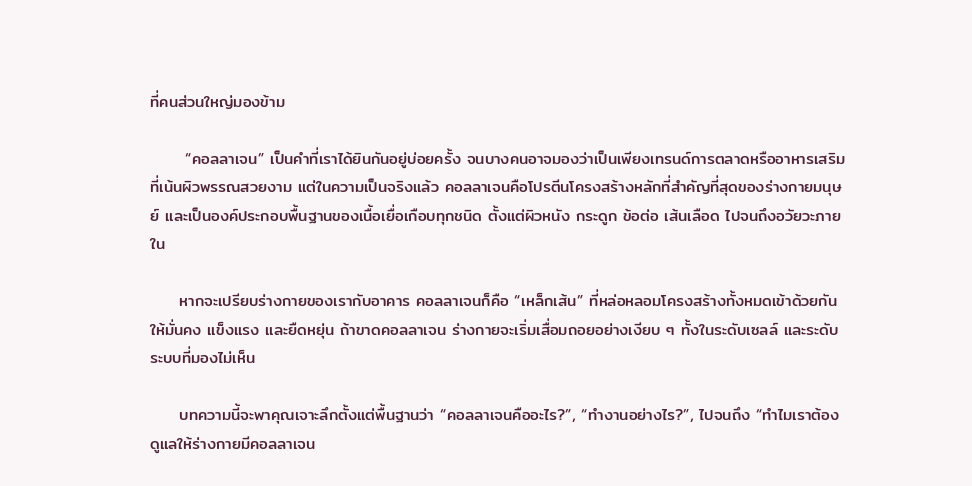ที่คนส่วนใหญ่มองข้าม

      “คอลลาเจน” เป็นคำที่เราได้ยินกันอยู่บ่อยครั้ง จนบางคนอาจมองว่าเป็นเพียงเทรนด์การตลาดหรืออาหารเสริมที่เน้นผิวพรรณสวยงาม แต่ในความเป็นจริงแล้ว คอลลาเจนคือโปรตีนโครงสร้างหลักที่สำคัญที่สุดของร่างกายมนุษย์ และเป็นองค์ประกอบพื้นฐานของเนื้อเยื่อเกือบทุกชนิด ตั้งแต่ผิวหนัง กระดูก ข้อต่อ เส้นเลือด ไปจนถึงอวัยวะภายใน

     หากจะเปรียบร่างกายของเรากับอาคาร คอลลาเจนก็คือ “เหล็กเส้น” ที่หล่อหลอมโครงสร้างทั้งหมดเข้าด้วยกันให้มั่นคง แข็งแรง และยืดหยุ่น ถ้าขาดคอลลาเจน ร่างกายจะเริ่มเสื่อมถอยอย่างเงียบ ๆ ทั้งในระดับเซลล์ และระดับระบบที่มองไม่เห็น

     บทความนี้จะพาคุณเจาะลึกตั้งแต่พื้นฐานว่า “คอลลาเจนคืออะไร?”, “ทำงานอย่างไร?”, ไปจนถึง “ทำไมเราต้องดูแลให้ร่างกายมีคอลลาเจน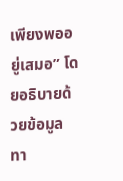เพียงพออยู่เสมอ” โดยอธิบายด้วยข้อมูลทา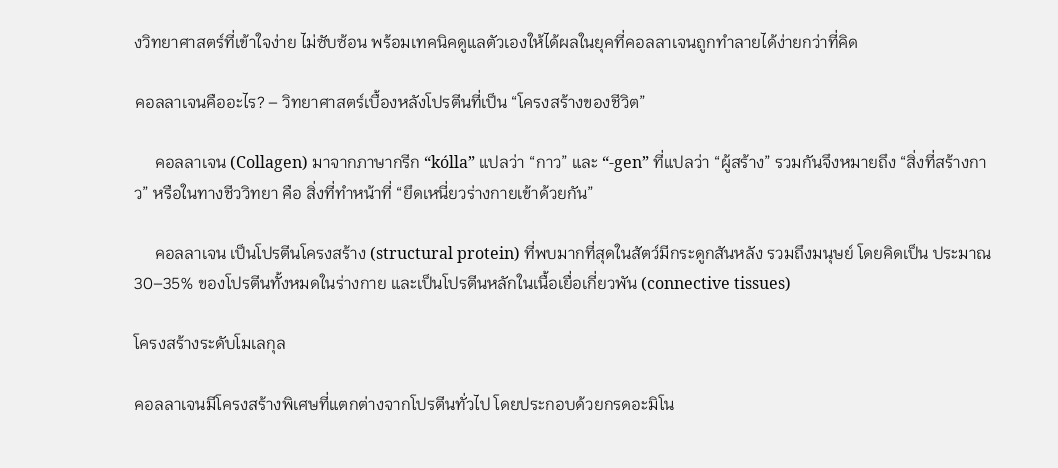งวิทยาศาสตร์ที่เข้าใจง่าย ไม่ซับซ้อน พร้อมเทคนิคดูแลตัวเองให้ได้ผลในยุคที่คอลลาเจนถูกทำลายได้ง่ายกว่าที่คิด

คอลลาเจนคืออะไร? – วิทยาศาสตร์เบื้องหลังโปรตีนที่เป็น “โครงสร้างของชีวิต”

     คอลลาเจน (Collagen) มาจากภาษากรีก “kólla” แปลว่า “กาว” และ “-gen” ที่แปลว่า “ผู้สร้าง” รวมกันจึงหมายถึง “สิ่งที่สร้างกาว” หรือในทางชีววิทยา คือ สิ่งที่ทำหน้าที่ “ยึดเหนี่ยวร่างกายเข้าด้วยกัน”

     คอลลาเจน เป็นโปรตีนโครงสร้าง (structural protein) ที่พบมากที่สุดในสัตว์มีกระดูกสันหลัง รวมถึงมนุษย์ โดยคิดเป็น ประมาณ 30–35% ของโปรตีนทั้งหมดในร่างกาย และเป็นโปรตีนหลักในเนื้อเยื่อเกี่ยวพัน (connective tissues)

โครงสร้างระดับโมเลกุล

คอลลาเจนมีโครงสร้างพิเศษที่แตกต่างจากโปรตีนทั่วไป โดยประกอบด้วยกรดอะมิโน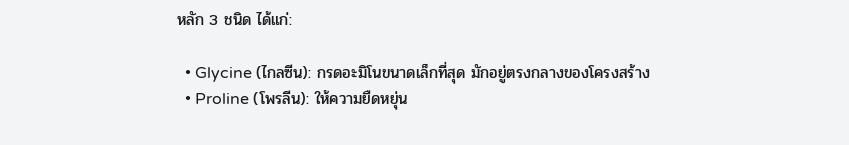หลัก 3 ชนิด ได้แก่:

  • Glycine (ไกลซีน): กรดอะมิโนขนาดเล็กที่สุด มักอยู่ตรงกลางของโครงสร้าง
  • Proline (โพรลีน): ให้ความยืดหยุ่น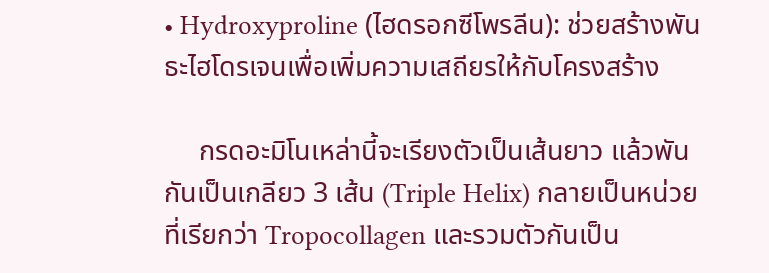• Hydroxyproline (ไฮดรอกซีโพรลีน): ช่วยสร้างพันธะไฮโดรเจนเพื่อเพิ่มความเสถียรให้กับโครงสร้าง

     กรดอะมิโนเหล่านี้จะเรียงตัวเป็นเส้นยาว แล้วพันกันเป็นเกลียว 3 เส้น (Triple Helix) กลายเป็นหน่วยที่เรียกว่า Tropocollagen และรวมตัวกันเป็น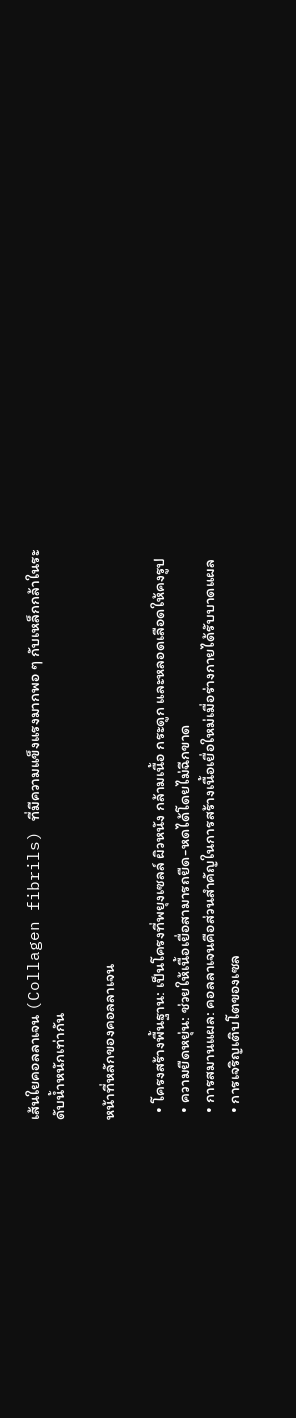เส้นใยคอลลาเจน (Collagen fibrils) ที่มีความแข็งแรงมากพอ ๆ กับเหล็กกล้าในระดับน้ำหนักเท่ากัน

หน้าที่หลักของคอลลาเจน

  • โครงสร้างพื้นฐาน: เป็นโครงที่พยุงเซลล์ ผิวหนัง กล้ามเนื้อ กระดูก และหลอดเลือดให้คงรูป
  • ความยืดหยุ่น: ช่วยให้เนื้อเยื่อสามารถยืด-หดได้โดยไม่ฉีกขาด
  • การสมานแผล: คอลลาเจนคือส่วนสำคัญในการสร้างเนื้อเยื่อใหม่เมื่อร่างกายได้รับบาดแผล
  • การเจริญเติบโตของเซล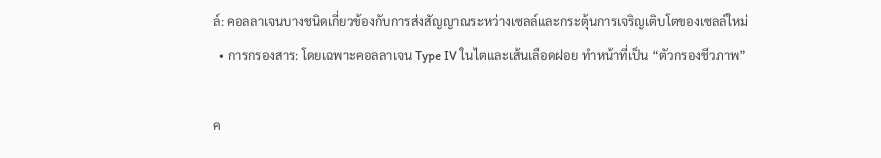ล์: คอลลาเจนบางชนิดเกี่ยวข้องกับการส่งสัญญาณระหว่างเซลล์และกระตุ้นการเจริญเติบโตของเซลล์ใหม่
  • การกรองสาร: โดยเฉพาะคอลลาเจน Type IV ในไตและเส้นเลือดฝอย ทำหน้าที่เป็น “ตัวกรองชีวภาพ”

ค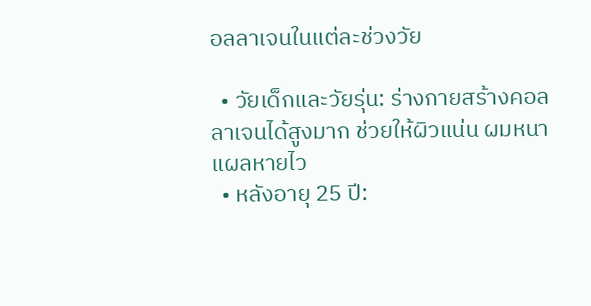อลลาเจนในแต่ละช่วงวัย

  • วัยเด็กและวัยรุ่น: ร่างกายสร้างคอลลาเจนได้สูงมาก ช่วยให้ผิวแน่น ผมหนา แผลหายไว
  • หลังอายุ 25 ปี: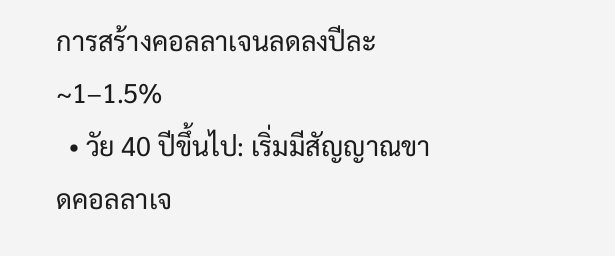การสร้างคอลลาเจนลดลงปีละ ~1–1.5%
  • วัย 40 ปีขึ้นไป: เริ่มมีสัญญาณขาดคอลลาเจ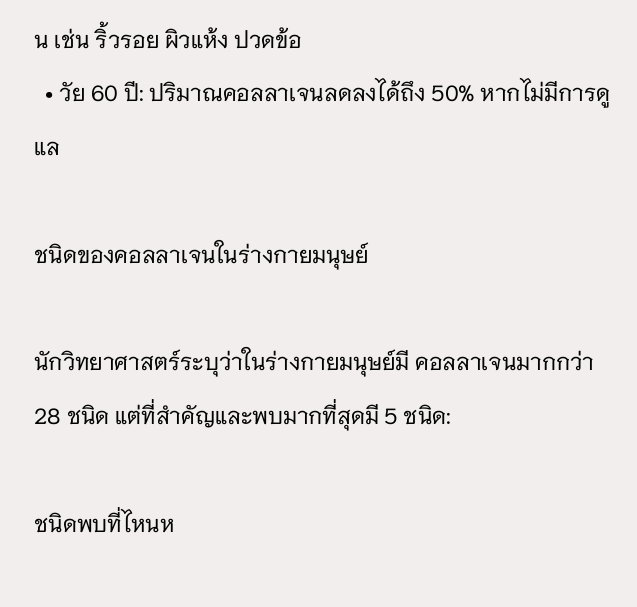น เช่น ริ้วรอย ผิวแห้ง ปวดข้อ
  • วัย 60 ปี: ปริมาณคอลลาเจนลดลงได้ถึง 50% หากไม่มีการดูแล

ชนิดของคอลลาเจนในร่างกายมนุษย์

นักวิทยาศาสตร์ระบุว่าในร่างกายมนุษย์มี คอลลาเจนมากกว่า 28 ชนิด แต่ที่สำคัญและพบมากที่สุดมี 5 ชนิด:

ชนิดพบที่ไหนห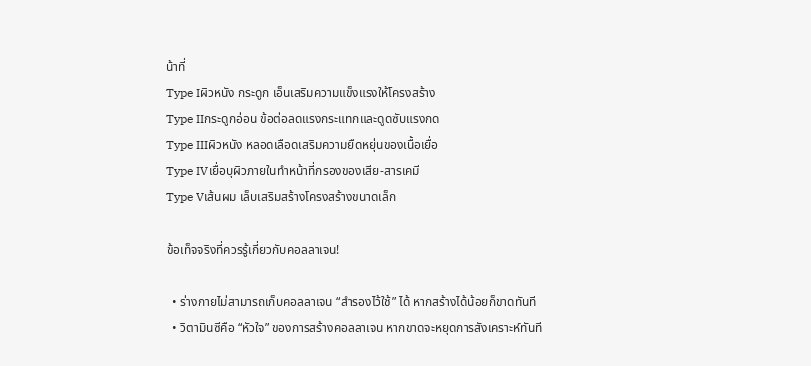น้าที่
Type Iผิวหนัง กระดูก เอ็นเสริมความแข็งแรงให้โครงสร้าง
Type IIกระดูกอ่อน ข้อต่อลดแรงกระแทกและดูดซับแรงกด
Type IIIผิวหนัง หลอดเลือดเสริมความยืดหยุ่นของเนื้อเยื่อ
Type IVเยื่อบุผิวภายในทำหน้าที่กรองของเสีย-สารเคมี
Type Vเส้นผม เล็บเสริมสร้างโครงสร้างขนาดเล็ก

ข้อเท็จจริงที่ควรรู้เกี่ยวกับคอลลาเจน!

  • ร่างกายไม่สามารถเก็บคอลลาเจน “สำรองไว้ใช้” ได้ หากสร้างได้น้อยก็ขาดทันที
  • วิตามินซีคือ “หัวใจ” ของการสร้างคอลลาเจน หากขาดจะหยุดการสังเคราะห์ทันที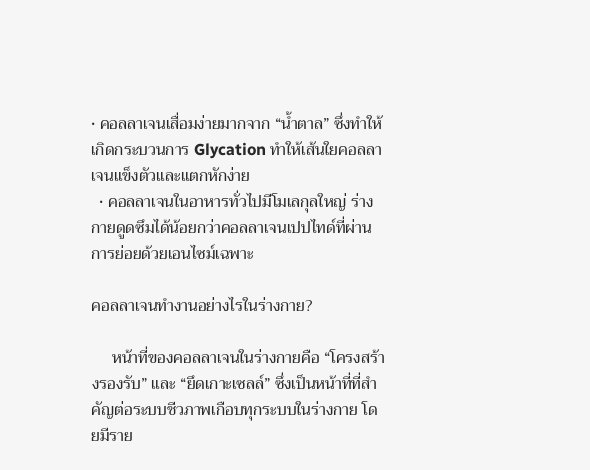• คอลลาเจนเสื่อมง่ายมากจาก “น้ำตาล” ซึ่งทำให้เกิดกระบวนการ Glycation ทำให้เส้นใยคอลลาเจนแข็งตัวและแตกหักง่าย
  • คอลลาเจนในอาหารทั่วไปมีโมเลกุลใหญ่ ร่างกายดูดซึมได้น้อยกว่าคอลลาเจนเปปไทด์ที่ผ่านการย่อยด้วยเอนไซม์เฉพาะ

คอลลาเจนทำงานอย่างไรในร่างกาย?

     หน้าที่ของคอลลาเจนในร่างกายคือ “โครงสร้างรองรับ” และ “ยึดเกาะเซลล์” ซึ่งเป็นหน้าที่ที่สำคัญต่อระบบชีวภาพเกือบทุกระบบในร่างกาย โดยมีราย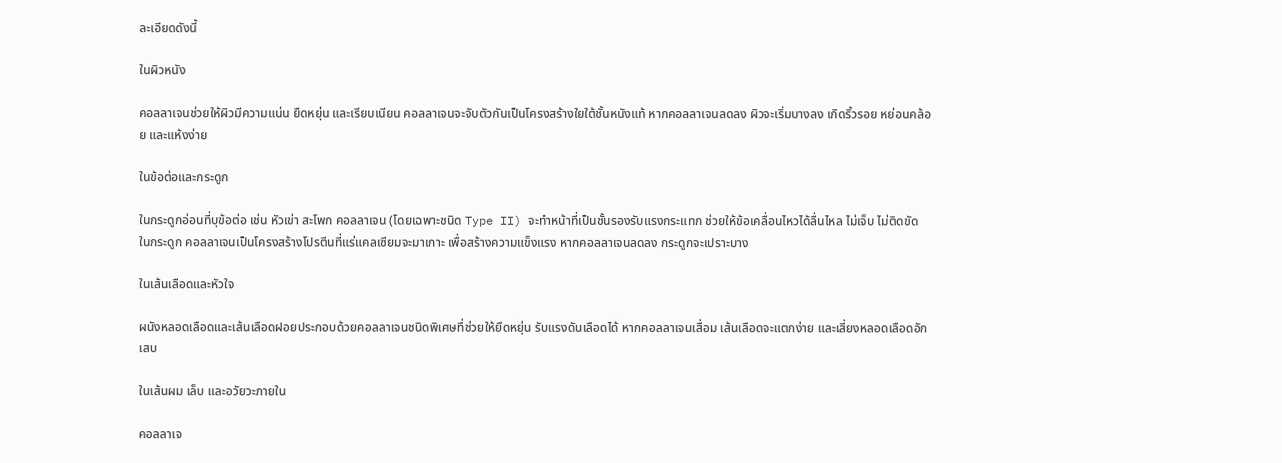ละเอียดดังนี้

ในผิวหนัง

คอลลาเจนช่วยให้ผิวมีความแน่น ยืดหยุ่น และเรียบเนียน คอลลาเจนจะจับตัวกันเป็นโครงสร้างใยใต้ชั้นหนังแท้ หากคอลลาเจนลดลง ผิวจะเริ่มบางลง เกิดริ้วรอย หย่อนคล้อย และแห้งง่าย

ในข้อต่อและกระดูก

ในกระดูกอ่อนที่บุข้อต่อ เช่น หัวเข่า สะโพก คอลลาเจน (โดยเฉพาะชนิด Type II) จะทำหน้าที่เป็นชั้นรองรับแรงกระแทก ช่วยให้ข้อเคลื่อนไหวได้ลื่นไหล ไม่เจ็บ ไม่ติดขัด
ในกระดูก คอลลาเจนเป็นโครงสร้างโปรตีนที่แร่แคลเซียมจะมาเกาะ เพื่อสร้างความแข็งแรง หากคอลลาเจนลดลง กระดูกจะเปราะบาง

ในเส้นเลือดและหัวใจ

ผนังหลอดเลือดและเส้นเลือดฝอยประกอบด้วยคอลลาเจนชนิดพิเศษที่ช่วยให้ยืดหยุ่น รับแรงดันเลือดได้ หากคอลลาเจนเสื่อม เส้นเลือดจะแตกง่าย และเสี่ยงหลอดเลือดอักเสบ

ในเส้นผม เล็บ และอวัยวะภายใน

คอลลาเจ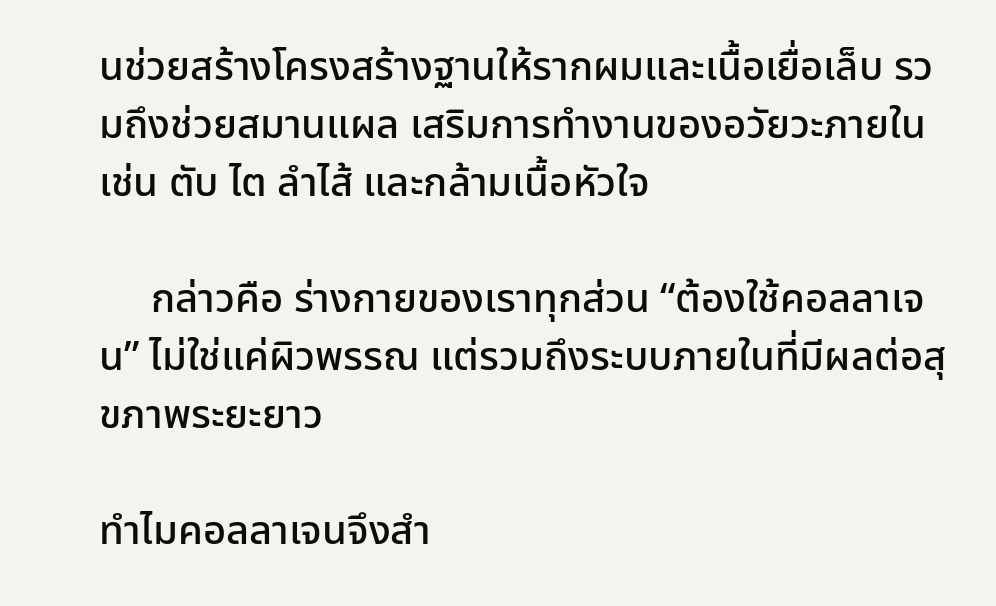นช่วยสร้างโครงสร้างฐานให้รากผมและเนื้อเยื่อเล็บ รวมถึงช่วยสมานแผล เสริมการทำงานของอวัยวะภายใน เช่น ตับ ไต ลำไส้ และกล้ามเนื้อหัวใจ

     กล่าวคือ ร่างกายของเราทุกส่วน “ต้องใช้คอลลาเจน” ไม่ใช่แค่ผิวพรรณ แต่รวมถึงระบบภายในที่มีผลต่อสุขภาพระยะยาว

ทำไมคอลลาเจนจึงสำ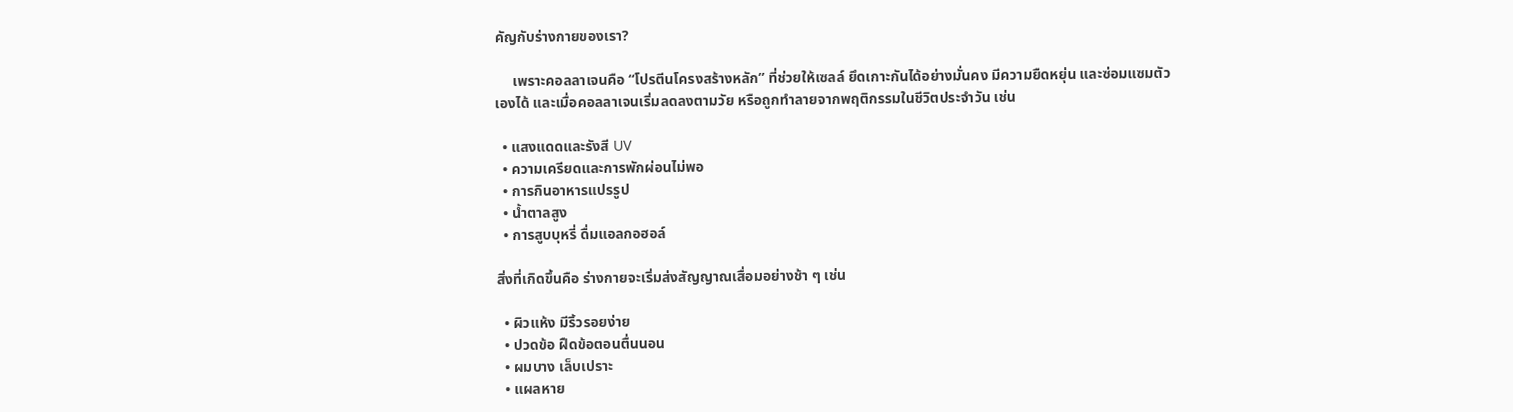คัญกับร่างกายของเรา?

     เพราะคอลลาเจนคือ “โปรตีนโครงสร้างหลัก” ที่ช่วยให้เซลล์ ยึดเกาะกันได้อย่างมั่นคง มีความยืดหยุ่น และซ่อมแซมตัวเองได้ และเมื่อคอลลาเจนเริ่มลดลงตามวัย หรือถูกทำลายจากพฤติกรรมในชีวิตประจำวัน เช่น

  • แสงแดดและรังสี UV
  • ความเครียดและการพักผ่อนไม่พอ
  • การกินอาหารแปรรูป
  • น้ำตาลสูง
  • การสูบบุหรี่ ดื่มแอลกอฮอล์

สิ่งที่เกิดขึ้นคือ ร่างกายจะเริ่มส่งสัญญาณเสื่อมอย่างช้า ๆ เช่น

  • ผิวแห้ง มีริ้วรอยง่าย
  • ปวดข้อ ฝืดข้อตอนตื่นนอน
  • ผมบาง เล็บเปราะ
  • แผลหาย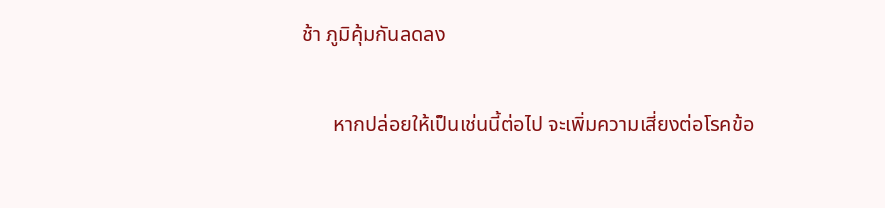ช้า ภูมิคุ้มกันลดลง

      หากปล่อยให้เป็นเช่นนี้ต่อไป จะเพิ่มความเสี่ยงต่อโรคข้อ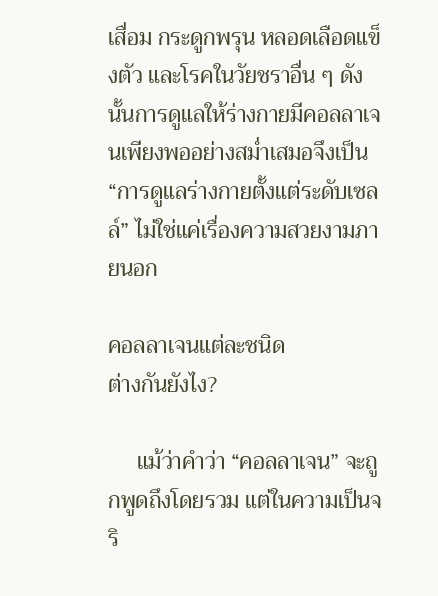เสื่อม กระดูกพรุน หลอดเลือดแข็งตัว และโรคในวัยชราอื่น ๆ ดังนั้นการดูแลให้ร่างกายมีคอลลาเจนเพียงพออย่างสม่ำเสมอจึงเป็น “การดูแลร่างกายตั้งแต่ระดับเซลล์” ไม่ใช่แค่เรื่องความสวยงามภายนอก

คอลลาเจนแต่ละชนิด
ต่างกันยังไง?

     แม้ว่าคำว่า “คอลลาเจน” จะถูกพูดถึงโดยรวม แต่ในความเป็นจริ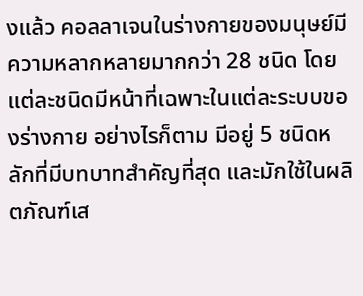งแล้ว คอลลาเจนในร่างกายของมนุษย์มีความหลากหลายมากกว่า 28 ชนิด โดยแต่ละชนิดมีหน้าที่เฉพาะในแต่ละระบบของร่างกาย อย่างไรก็ตาม มีอยู่ 5 ชนิดหลักที่มีบทบาทสำคัญที่สุด และมักใช้ในผลิตภัณฑ์เส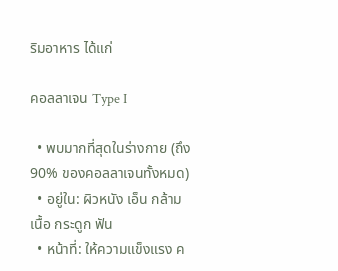ริมอาหาร ได้แก่

คอลลาเจน Type I

  • พบมากที่สุดในร่างกาย (ถึง 90% ของคอลลาเจนทั้งหมด)
  • อยู่ใน: ผิวหนัง เอ็น กล้ามเนื้อ กระดูก ฟัน
  • หน้าที่: ให้ความแข็งแรง ค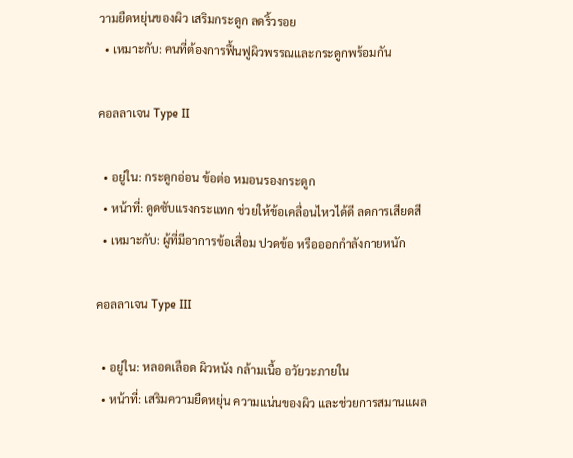วามยืดหยุ่นของผิว เสริมกระดูก ลดริ้วรอย
  • เหมาะกับ: คนที่ต้องการฟื้นฟูผิวพรรณและกระดูกพร้อมกัน

คอลลาเจน Type II

  • อยู่ใน: กระดูกอ่อน ข้อต่อ หมอนรองกระดูก
  • หน้าที่: ดูดซับแรงกระแทก ช่วยให้ข้อเคลื่อนไหวได้ดี ลดการเสียดสี
  • เหมาะกับ: ผู้ที่มีอาการข้อเสื่อม ปวดข้อ หรือออกกำลังกายหนัก

คอลลาเจน Type III

  • อยู่ใน: หลอดเลือด ผิวหนัง กล้ามเนื้อ อวัยวะภายใน
  • หน้าที่: เสริมความยืดหยุ่น ความแน่นของผิว และช่วยการสมานแผล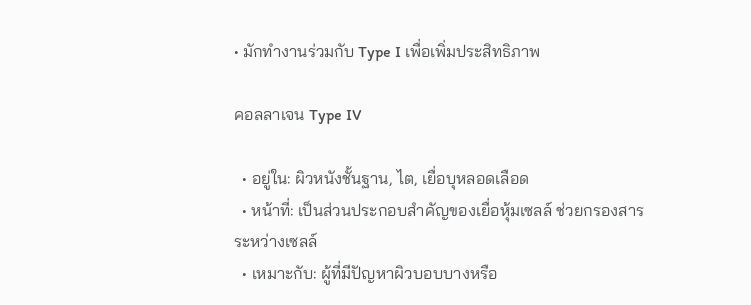• มักทำงานร่วมกับ Type I เพื่อเพิ่มประสิทธิภาพ

คอลลาเจน Type IV

  • อยู่ใน: ผิวหนังชั้นฐาน, ไต, เยื่อบุหลอดเลือด
  • หน้าที่: เป็นส่วนประกอบสำคัญของเยื่อหุ้มเซลล์ ช่วยกรองสารระหว่างเซลล์
  • เหมาะกับ: ผู้ที่มีปัญหาผิวบอบบางหรือ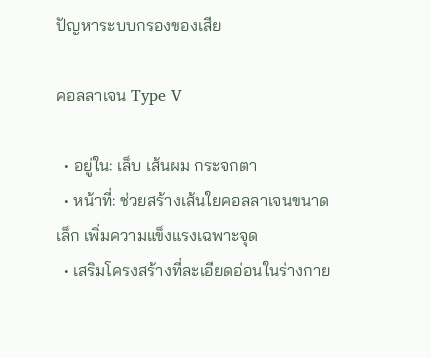ปัญหาระบบกรองของเสีย

คอลลาเจน Type V

  • อยู่ใน: เล็บ เส้นผม กระจกตา
  • หน้าที่: ช่วยสร้างเส้นใยคอลลาเจนขนาดเล็ก เพิ่มความแข็งแรงเฉพาะจุด
  • เสริมโครงสร้างที่ละเอียดอ่อนในร่างกาย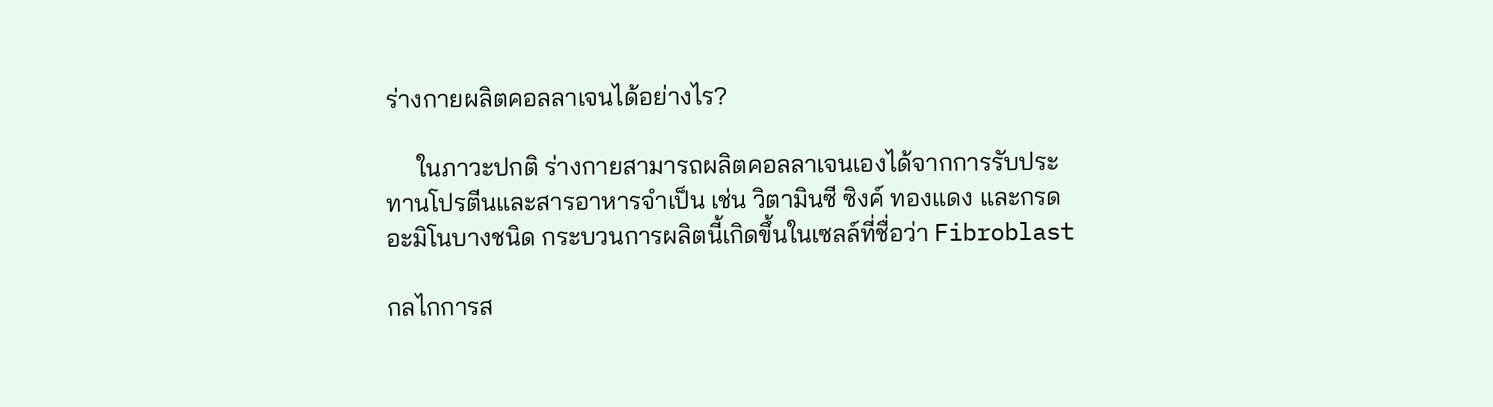ร่างกายผลิตคอลลาเจนได้อย่างไร?

     ในภาวะปกติ ร่างกายสามารถผลิตคอลลาเจนเองได้จากการรับประทานโปรตีนและสารอาหารจำเป็น เช่น วิตามินซี ซิงค์ ทองแดง และกรดอะมิโนบางชนิด กระบวนการผลิตนี้เกิดขึ้นในเซลล์ที่ชื่อว่า Fibroblast

กลไกการส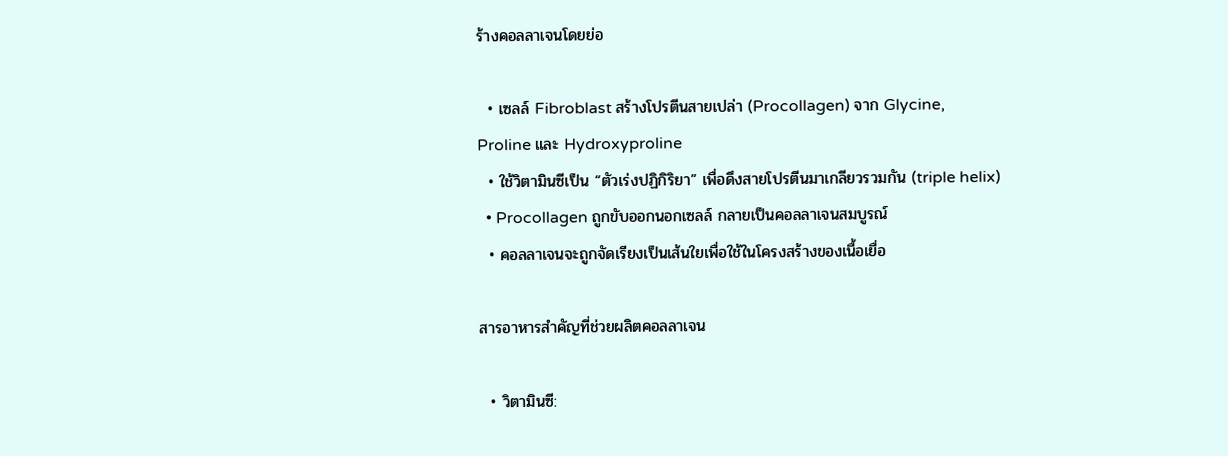ร้างคอลลาเจนโดยย่อ

  • เซลล์ Fibroblast สร้างโปรตีนสายเปล่า (Procollagen) จาก Glycine, Proline และ Hydroxyproline
  • ใช้วิตามินซีเป็น “ตัวเร่งปฏิกิริยา” เพื่อดึงสายโปรตีนมาเกลียวรวมกัน (triple helix)
  • Procollagen ถูกขับออกนอกเซลล์ กลายเป็นคอลลาเจนสมบูรณ์
  • คอลลาเจนจะถูกจัดเรียงเป็นเส้นใยเพื่อใช้ในโครงสร้างของเนื้อเยื่อ

สารอาหารสำคัญที่ช่วยผลิตคอลลาเจน

  • วิตามินซี: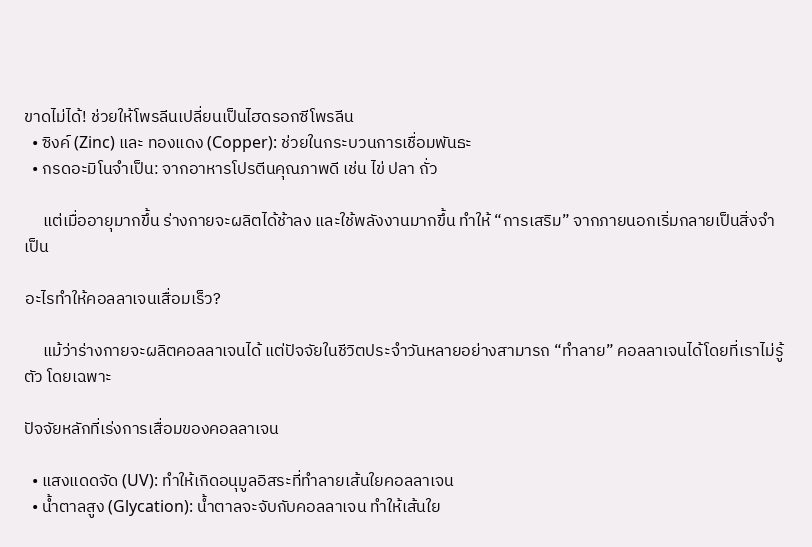ขาดไม่ได้! ช่วยให้โพรลีนเปลี่ยนเป็นไฮดรอกซีโพรลีน
  • ซิงค์ (Zinc) และ ทองแดง (Copper): ช่วยในกระบวนการเชื่อมพันธะ
  • กรดอะมิโนจำเป็น: จากอาหารโปรตีนคุณภาพดี เช่น ไข่ ปลา ถั่ว

     แต่เมื่ออายุมากขึ้น ร่างกายจะผลิตได้ช้าลง และใช้พลังงานมากขึ้น ทำให้ “การเสริม” จากภายนอกเริ่มกลายเป็นสิ่งจำเป็น

อะไรทำให้คอลลาเจนเสื่อมเร็ว?

     แม้ว่าร่างกายจะผลิตคอลลาเจนได้ แต่ปัจจัยในชีวิตประจำวันหลายอย่างสามารถ “ทำลาย” คอลลาเจนได้โดยที่เราไม่รู้ตัว โดยเฉพาะ

ปัจจัยหลักที่เร่งการเสื่อมของคอลลาเจน

  • แสงแดดจัด (UV): ทำให้เกิดอนุมูลอิสระที่ทำลายเส้นใยคอลลาเจน
  • น้ำตาลสูง (Glycation): น้ำตาลจะจับกับคอลลาเจน ทำให้เส้นใย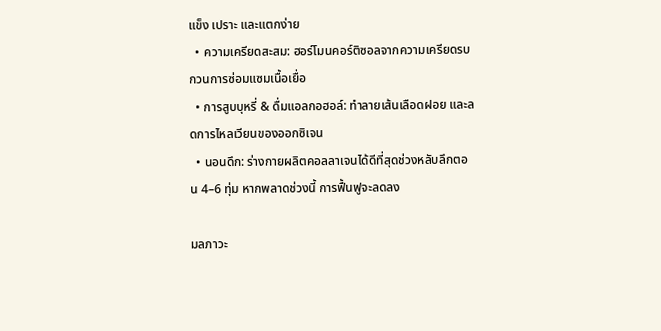แข็ง เปราะ และแตกง่าย
  • ความเครียดสะสม: ฮอร์โมนคอร์ติซอลจากความเครียดรบกวนการซ่อมแซมเนื้อเยื่อ
  • การสูบบุหรี่ & ดื่มแอลกอฮอล์: ทำลายเส้นเลือดฝอย และลดการไหลเวียนของออกซิเจน
  • นอนดึก: ร่างกายผลิตคอลลาเจนได้ดีที่สุดช่วงหลับลึกตอน 4–6 ทุ่ม หากพลาดช่วงนี้ การฟื้นฟูจะลดลง

มลภาวะ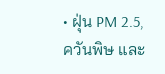• ฝุ่น PM 2.5, ควันพิษ และ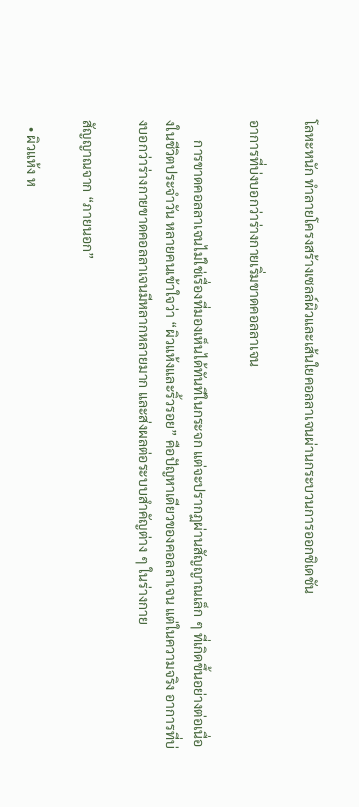โลหะหนัก ทำลายโครงสร้างเซลล์ผิวและเส้นใยคอลลาเจนผ่านกระบวนการออกซิเดชัน

อาการที่บ่งบอกว่าร่างกายเริ่มขาดคอลลาเจน

      การขาดคอลลาเจนไม่ใช่เรื่องที่มองเห็นได้ทันทีในกระจก แต่จะปรากฏผ่านสัญญาณเล็ก ๆ ที่เกิดขึ้นอย่างต่อเนื่องในชีวิตประจำวัน หลายคนเข้าใจว่า “ผิวแห้งและริ้วรอย” คือปัญหาเดียวของคอลลาเจน แต่ในความจริง อาการที่บ่งบอกว่าร่างกายขาดคอลลาเจนมีหลากหลายมาก และส่งผลต่อระบบสำคัญต่าง ๆ ในร่างกาย

สัญญาณจาก “ภายนอก”

  • ผิวแห้ง ห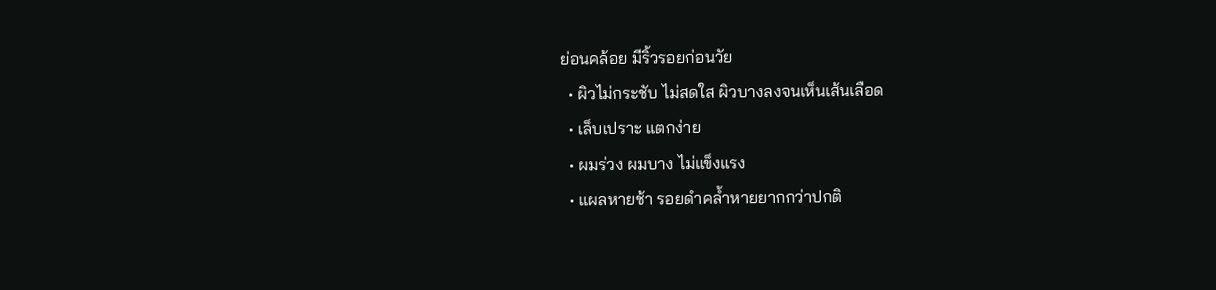ย่อนคล้อย มีริ้วรอยก่อนวัย
  • ผิวไม่กระชับ ไม่สดใส ผิวบางลงจนเห็นเส้นเลือด
  • เล็บเปราะ แตกง่าย
  • ผมร่วง ผมบาง ไม่แข็งแรง
  • แผลหายช้า รอยดำคล้ำหายยากกว่าปกติ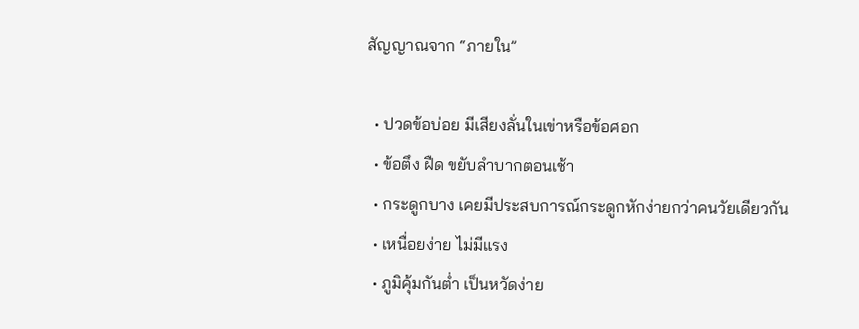สัญญาณจาก “ภายใน”

  • ปวดข้อบ่อย มีเสียงลั่นในเข่าหรือข้อศอก
  • ข้อตึง ฝืด ขยับลำบากตอนเช้า
  • กระดูกบาง เคยมีประสบการณ์กระดูกหักง่ายกว่าคนวัยเดียวกัน
  • เหนื่อยง่าย ไม่มีแรง
  • ภูมิคุ้มกันต่ำ เป็นหวัดง่าย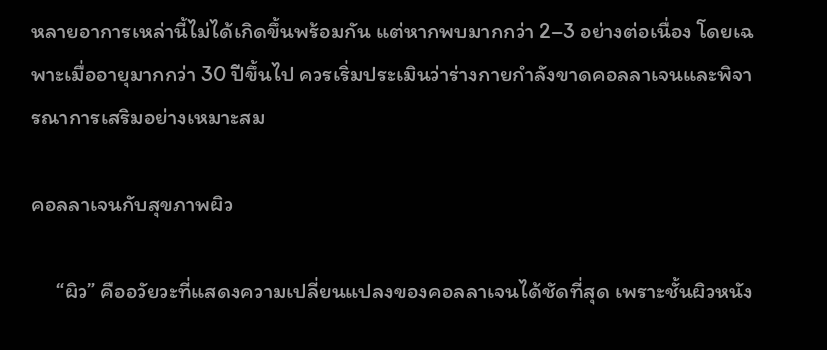หลายอาการเหล่านี้ไม่ได้เกิดขึ้นพร้อมกัน แต่หากพบมากกว่า 2–3 อย่างต่อเนื่อง โดยเฉพาะเมื่ออายุมากกว่า 30 ปีขึ้นไป ควรเริ่มประเมินว่าร่างกายกำลังขาดคอลลาเจนและพิจารณาการเสริมอย่างเหมาะสม

คอลลาเจนกับสุขภาพผิว

     “ผิว” คืออวัยวะที่แสดงความเปลี่ยนแปลงของคอลลาเจนได้ชัดที่สุด เพราะชั้นผิวหนัง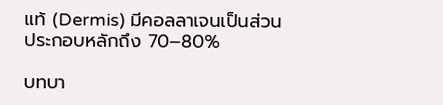แท้ (Dermis) มีคอลลาเจนเป็นส่วนประกอบหลักถึง 70–80%

บทบา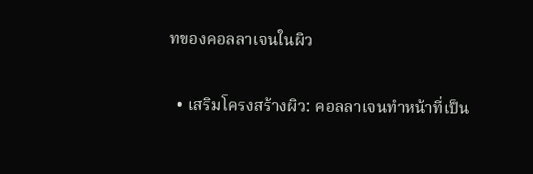ทของคอลลาเจนในผิว

  • เสริมโครงสร้างผิว: คอลลาเจนทำหน้าที่เป็น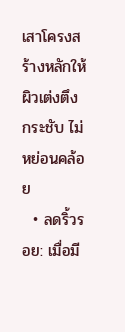เสาโครงสร้างหลักให้ผิวเต่งตึง กระชับ ไม่หย่อนคล้อย
  • ลดริ้วรอย: เมื่อมี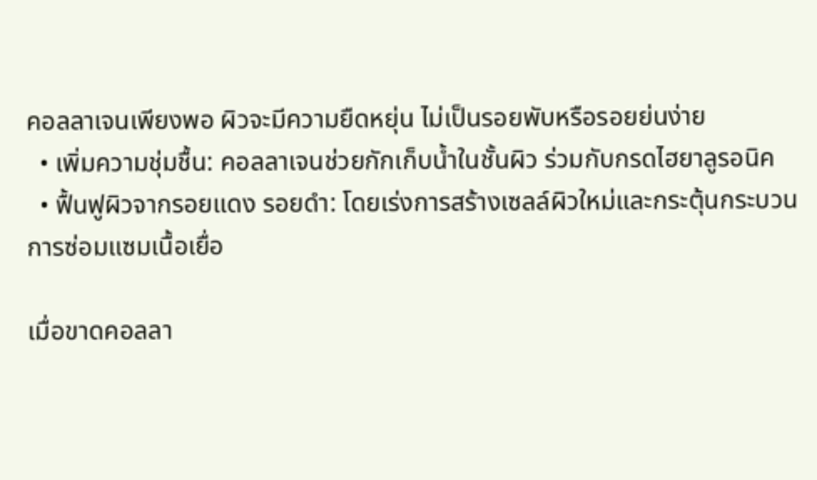คอลลาเจนเพียงพอ ผิวจะมีความยืดหยุ่น ไม่เป็นรอยพับหรือรอยย่นง่าย
  • เพิ่มความชุ่มชื้น: คอลลาเจนช่วยกักเก็บน้ำในชั้นผิว ร่วมกับกรดไฮยาลูรอนิค
  • ฟื้นฟูผิวจากรอยแดง รอยดำ: โดยเร่งการสร้างเซลล์ผิวใหม่และกระตุ้นกระบวนการซ่อมแซมเนื้อเยื่อ

เมื่อขาดคอลลา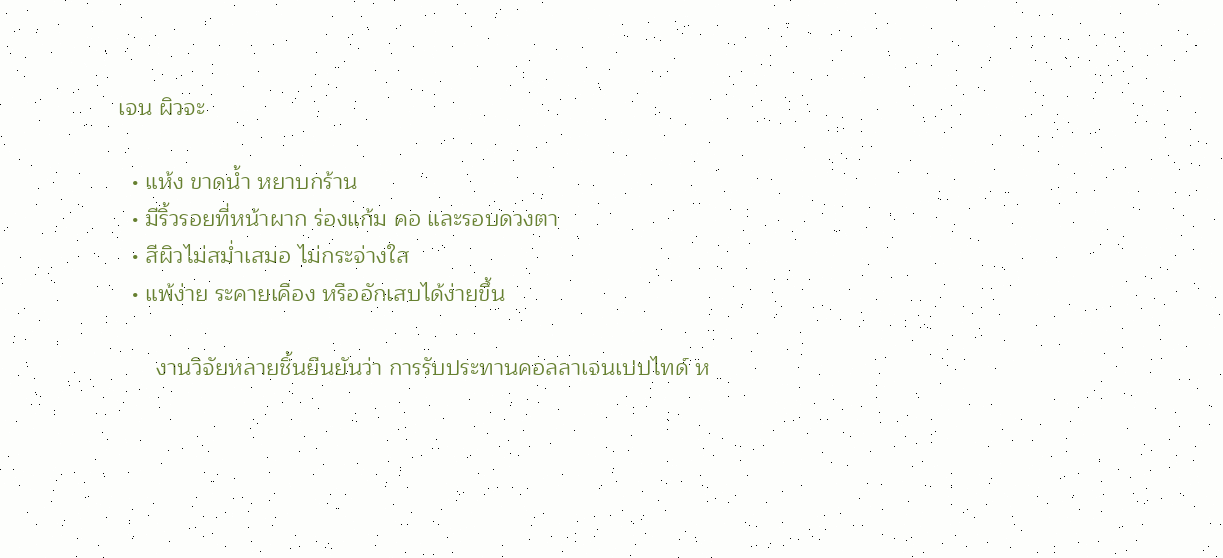เจน ผิวจะ

  • แห้ง ขาดน้ำ หยาบกร้าน
  • มีริ้วรอยที่หน้าผาก ร่องแก้ม คอ และรอบดวงตา
  • สีผิวไม่สม่ำเสมอ ไม่กระจ่างใส
  • แพ้ง่าย ระคายเคือง หรืออักเสบได้ง่ายขึ้น

      งานวิจัยหลายชิ้นยืนยันว่า การรับประทานคอลลาเจนเปปไทด์ ห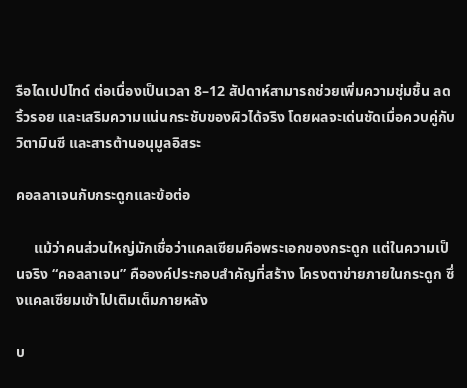รือไดเปปไทด์ ต่อเนื่องเป็นเวลา 8–12 สัปดาห์สามารถช่วยเพิ่มความชุ่มชื้น ลดริ้วรอย และเสริมความแน่นกระชับของผิวได้จริง โดยผลจะเด่นชัดเมื่อควบคู่กับวิตามินซี และสารต้านอนุมูลอิสระ

คอลลาเจนกับกระดูกและข้อต่อ

     แม้ว่าคนส่วนใหญ่มักเชื่อว่าแคลเซียมคือพระเอกของกระดูก แต่ในความเป็นจริง “คอลลาเจน” คือองค์ประกอบสำคัญที่สร้าง โครงตาข่ายภายในกระดูก ซึ่งแคลเซียมเข้าไปเติมเต็มภายหลัง

บ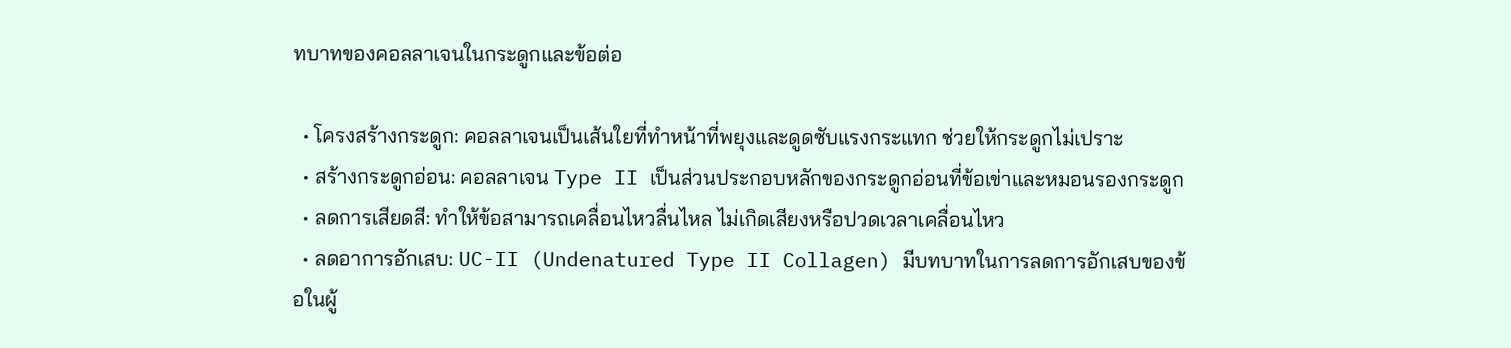ทบาทของคอลลาเจนในกระดูกและข้อต่อ

  • โครงสร้างกระดูก: คอลลาเจนเป็นเส้นใยที่ทำหน้าที่พยุงและดูดซับแรงกระแทก ช่วยให้กระดูกไม่เปราะ
  • สร้างกระดูกอ่อน: คอลลาเจน Type II เป็นส่วนประกอบหลักของกระดูกอ่อนที่ข้อเข่าและหมอนรองกระดูก
  • ลดการเสียดสี: ทำให้ข้อสามารถเคลื่อนไหวลื่นไหล ไม่เกิดเสียงหรือปวดเวลาเคลื่อนไหว
  • ลดอาการอักเสบ: UC-II (Undenatured Type II Collagen) มีบทบาทในการลดการอักเสบของข้อในผู้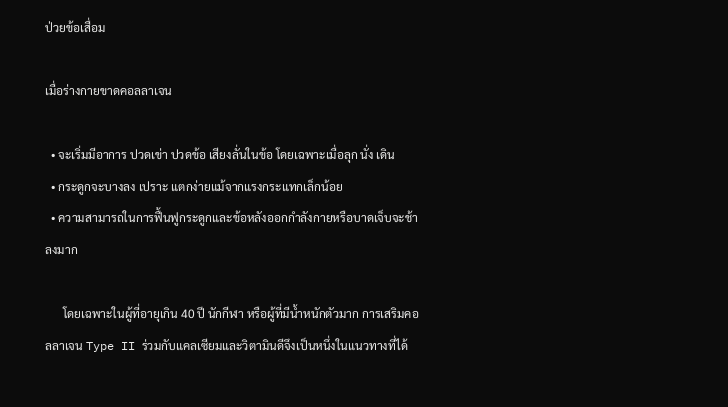ป่วยข้อเสื่อม

เมื่อร่างกายขาดคอลลาเจน

  • จะเริ่มมีอาการ ปวดเข่า ปวดข้อ เสียงลั่นในข้อ โดยเฉพาะเมื่อลุก นั่ง เดิน
  • กระดูกจะบางลง เปราะ แตกง่ายแม้จากแรงกระแทกเล็กน้อย
  • ความสามารถในการฟื้นฟูกระดูกและข้อหลังออกกำลังกายหรือบาดเจ็บจะช้าลงมาก

      โดยเฉพาะในผู้ที่อายุเกิน 40 ปี นักกีฬา หรือผู้ที่มีน้ำหนักตัวมาก การเสริมคอลลาเจน Type II ร่วมกับแคลเซียมและวิตามินดีจึงเป็นหนึ่งในแนวทางที่ได้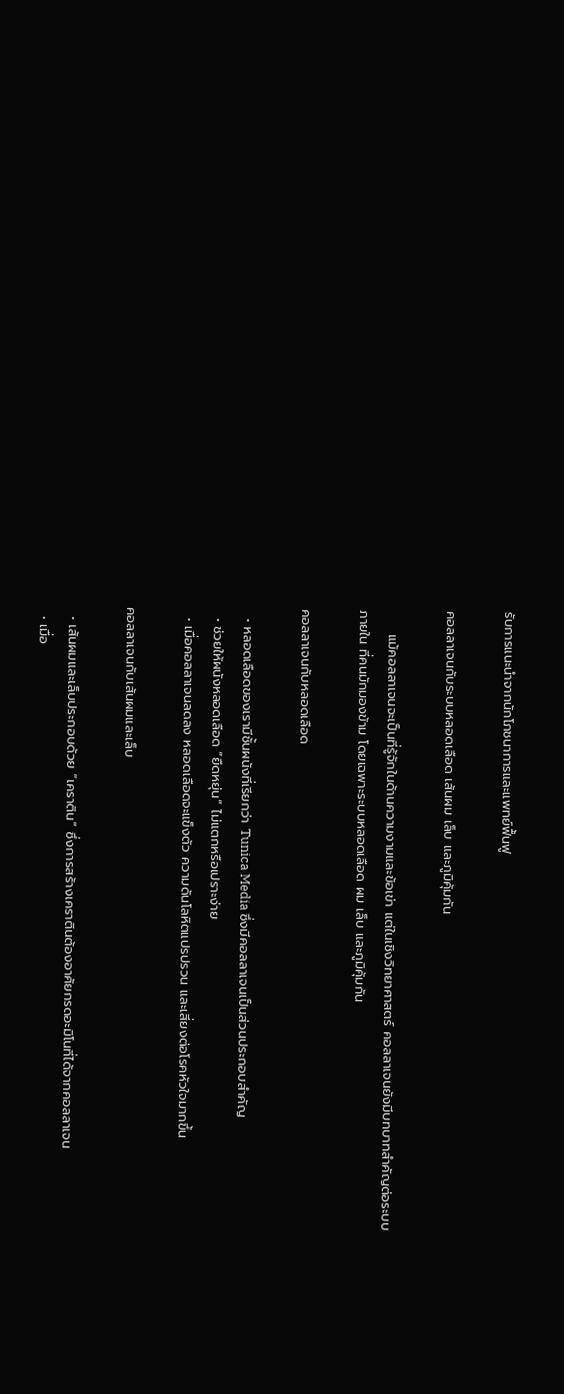รับการแนะนำจากนักโภชนาการและแพทย์ฟื้นฟู

คอลลาเจนกับระบบหลอดเลือด เส้นผม เล็บ และภูมิคุ้มกัน

     แม้คอลลาเจนจะเป็นที่รู้จักในด้านความงามและข้อเข่า แต่ในเชิงวิทยาศาสตร์ คอลลาเจนยังมีบทบาทสำคัญต่อระบบ ภายใน ที่คนมักมองข้าม โดยเฉพาะระบบหลอดเลือด ผม เล็บ และภูมิคุ้มกัน

คอลลาเจนกับหลอดเลือด

  • หลอดเลือดของเรามีชั้นผนังที่เรียกว่า Tunica Media ซึ่งมีคอลลาเจนเป็นส่วนประกอบสำคัญ
  • ช่วยให้ผนังหลอดเลือด “ยืดหยุ่น” ไม่แตกหรือเปราะง่าย
  • เมื่อคอลลาเจนลดลง หลอดเลือดจะแข็งตัว ความดันโลหิตแปรปรวน และเสี่ยงต่อโรคหัวใจมากขึ้น

คอลลาเจนกับเส้นผมและเล็บ

  • เส้นผมและเล็บประกอบด้วย “เคราติน” ซึ่งการสร้างเคราตินต้องอาศัยกรดอะมิโนที่ได้จากคอลลาเจน
  • เมื่อ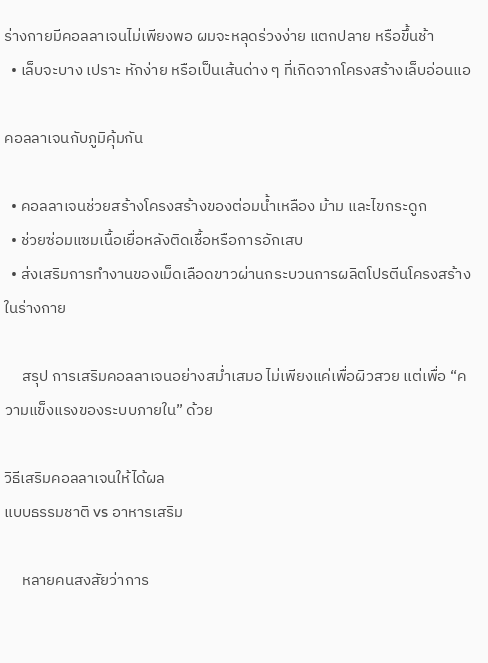ร่างกายมีคอลลาเจนไม่เพียงพอ ผมจะหลุดร่วงง่าย แตกปลาย หรือขึ้นช้า
  • เล็บจะบาง เปราะ หักง่าย หรือเป็นเส้นด่าง ๆ ที่เกิดจากโครงสร้างเล็บอ่อนแอ

คอลลาเจนกับภูมิคุ้มกัน

  • คอลลาเจนช่วยสร้างโครงสร้างของต่อมน้ำเหลือง ม้าม และไขกระดูก
  • ช่วยซ่อมแซมเนื้อเยื่อหลังติดเชื้อหรือการอักเสบ
  • ส่งเสริมการทำงานของเม็ดเลือดขาวผ่านกระบวนการผลิตโปรตีนโครงสร้างในร่างกาย

     สรุป การเสริมคอลลาเจนอย่างสม่ำเสมอ ไม่เพียงแค่เพื่อผิวสวย แต่เพื่อ “ความแข็งแรงของระบบภายใน” ด้วย

วิธีเสริมคอลลาเจนให้ได้ผล
แบบธรรมชาติ vs อาหารเสริม

     หลายคนสงสัยว่าการ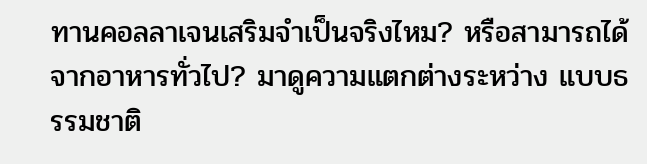ทานคอลลาเจนเสริมจำเป็นจริงไหม? หรือสามารถได้จากอาหารทั่วไป? มาดูความแตกต่างระหว่าง แบบธรรมชาติ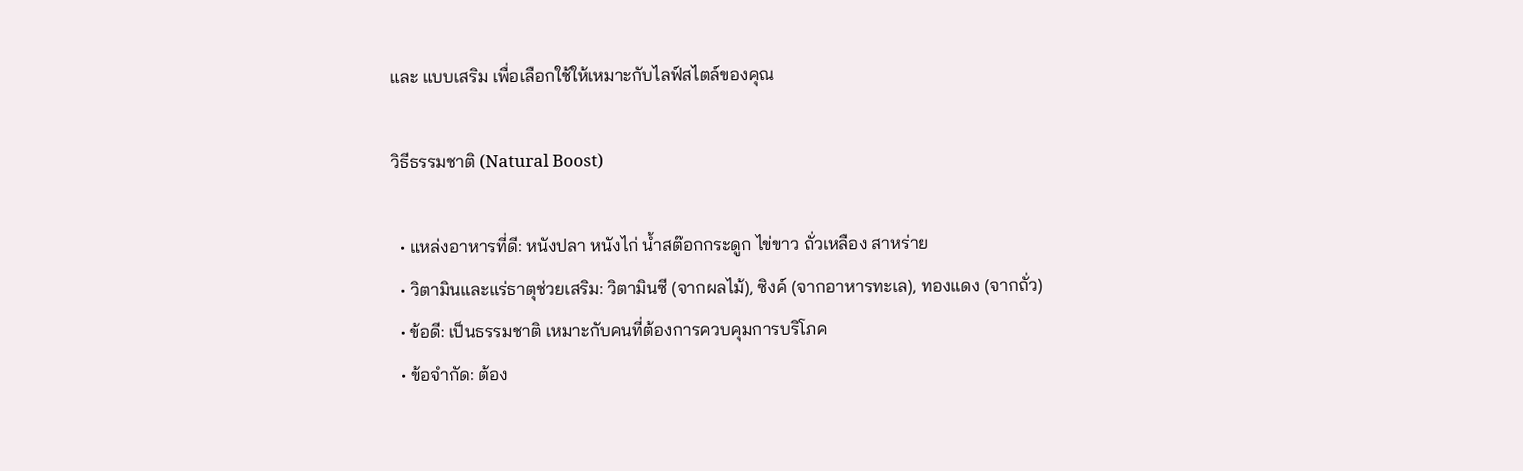และ แบบเสริม เพื่อเลือกใช้ให้เหมาะกับไลฟ์สไตล์ของคุณ

วิธีธรรมชาติ (Natural Boost)

  • แหล่งอาหารที่ดี: หนังปลา หนังไก่ น้ำสต๊อกกระดูก ไข่ขาว ถั่วเหลือง สาหร่าย
  • วิตามินและแร่ธาตุช่วยเสริม: วิตามินซี (จากผลไม้), ซิงค์ (จากอาหารทะเล), ทองแดง (จากถั่ว)
  • ข้อดี: เป็นธรรมชาติ เหมาะกับคนที่ต้องการควบคุมการบริโภค
  • ข้อจำกัด: ต้อง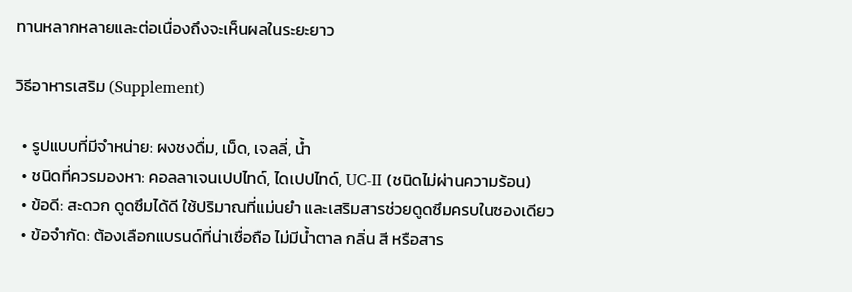ทานหลากหลายและต่อเนื่องถึงจะเห็นผลในระยะยาว

วิธีอาหารเสริม (Supplement)

  • รูปแบบที่มีจำหน่าย: ผงชงดื่ม, เม็ด, เจลลี่, น้ำ
  • ชนิดที่ควรมองหา: คอลลาเจนเปปไทด์, ไดเปปไทด์, UC-II (ชนิดไม่ผ่านความร้อน)
  • ข้อดี: สะดวก ดูดซึมได้ดี ใช้ปริมาณที่แม่นยำ และเสริมสารช่วยดูดซึมครบในซองเดียว
  • ข้อจำกัด: ต้องเลือกแบรนด์ที่น่าเชื่อถือ ไม่มีน้ำตาล กลิ่น สี หรือสาร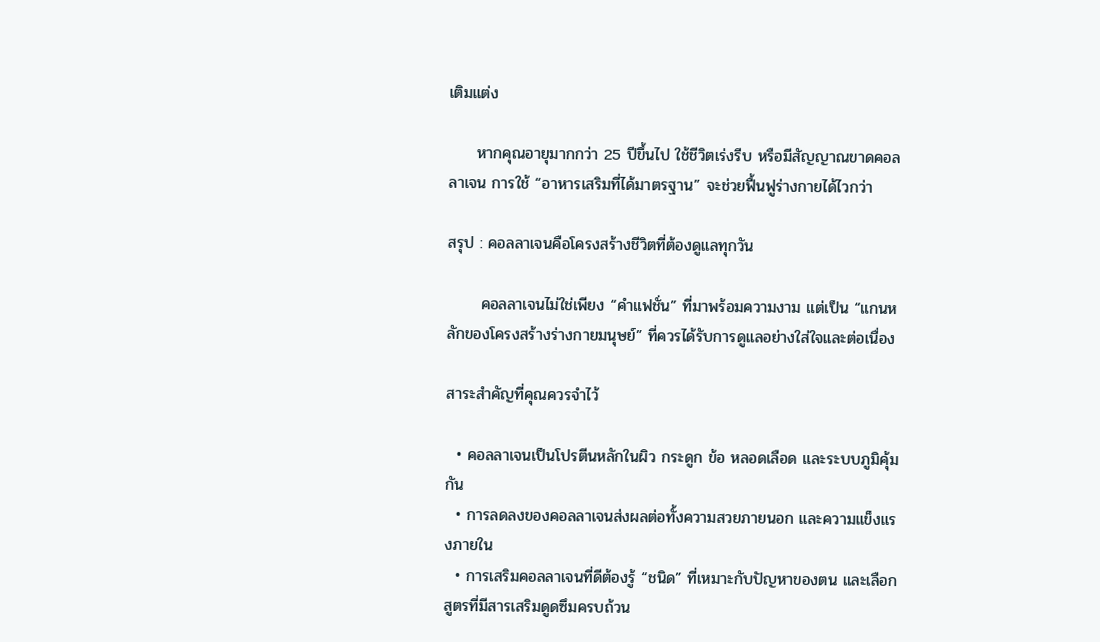เติมแต่ง

     หากคุณอายุมากกว่า 25 ปีขึ้นไป ใช้ชีวิตเร่งรีบ หรือมีสัญญาณขาดคอลลาเจน การใช้ “อาหารเสริมที่ได้มาตรฐาน” จะช่วยฟื้นฟูร่างกายได้ไวกว่า

สรุป : คอลลาเจนคือโครงสร้างชีวิตที่ต้องดูแลทุกวัน

      คอลลาเจนไม่ใช่เพียง “คำแฟชั่น” ที่มาพร้อมความงาม แต่เป็น “แกนหลักของโครงสร้างร่างกายมนุษย์” ที่ควรได้รับการดูแลอย่างใส่ใจและต่อเนื่อง

สาระสำคัญที่คุณควรจำไว้

  • คอลลาเจนเป็นโปรตีนหลักในผิว กระดูก ข้อ หลอดเลือด และระบบภูมิคุ้มกัน
  • การลดลงของคอลลาเจนส่งผลต่อทั้งความสวยภายนอก และความแข็งแรงภายใน
  • การเสริมคอลลาเจนที่ดีต้องรู้ “ชนิด” ที่เหมาะกับปัญหาของตน และเลือกสูตรที่มีสารเสริมดูดซึมครบถ้วน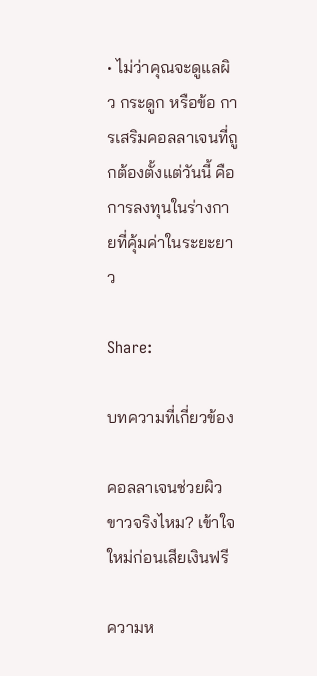• ไม่ว่าคุณจะดูแลผิว กระดูก หรือข้อ การเสริมคอลลาเจนที่ถูกต้องตั้งแต่วันนี้ คือการลงทุนในร่างกายที่คุ้มค่าในระยะยาว

Share:

บทความที่เกี่ยวข้อง

คอลลาเจนช่วยผิวขาวจริงไหม? เข้าใจใหม่ก่อนเสียเงินฟรี

ความห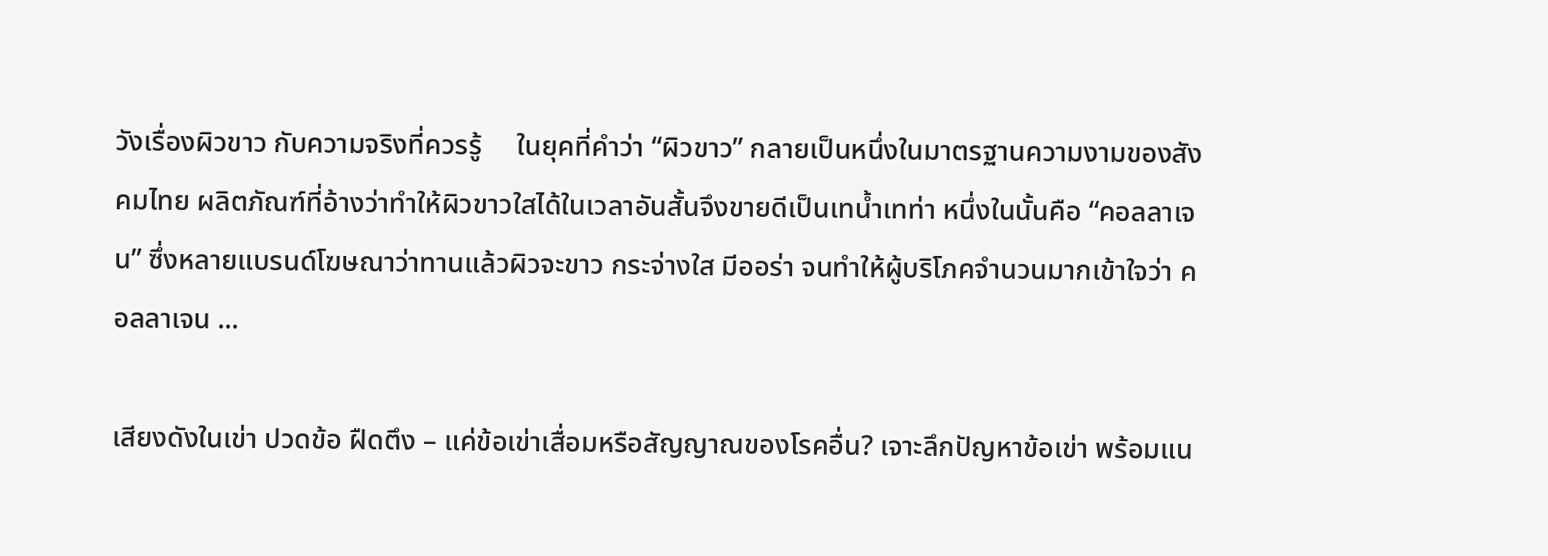วังเรื่องผิวขาว กับความจริงที่ควรรู้     ในยุคที่คำว่า “ผิวขาว” กลายเป็นหนึ่งในมาตรฐานความงามของสังคมไทย ผลิตภัณฑ์ที่อ้างว่าทำให้ผิวขาวใสได้ในเวลาอันสั้นจึงขายดีเป็นเทน้ำเทท่า หนึ่งในนั้นคือ “คอลลาเจน” ซึ่งหลายแบรนด์โฆษณาว่าทานแล้วผิวจะขาว กระจ่างใส มีออร่า จนทำให้ผู้บริโภคจำนวนมากเข้าใจว่า คอลลาเจน ...

เสียงดังในเข่า ปวดข้อ ฝืดตึง – แค่ข้อเข่าเสื่อมหรือสัญญาณของโรคอื่น? เจาะลึกปัญหาข้อเข่า พร้อมแน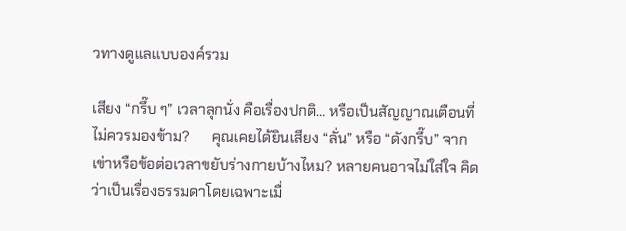วทางดูแลแบบองค์รวม

เสียง “กรึ๊บ ๆ” เวลาลุกนั่ง คือเรื่องปกติ… หรือเป็นสัญญาณเตือนที่ไม่ควรมองข้าม?      คุณเคยได้ยินเสียง “ลั่น” หรือ “ดังกรึ๊บ” จากเข่าหรือข้อต่อเวลาขยับร่างกายบ้างไหม? หลายคนอาจไม่ใส่ใจ คิดว่าเป็นเรื่องธรรมดาโดยเฉพาะเมื่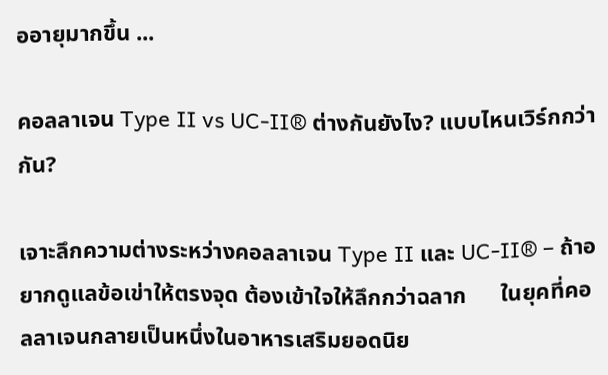ออายุมากขึ้น ...

คอลลาเจน Type II vs UC-II® ต่างกันยังไง? แบบไหนเวิร์กกว่ากัน?

เจาะลึกความต่างระหว่างคอลลาเจน Type II และ UC-II® – ถ้าอยากดูแลข้อเข่าให้ตรงจุด ต้องเข้าใจให้ลึกกว่าฉลาก      ในยุคที่คอลลาเจนกลายเป็นหนึ่งในอาหารเสริมยอดนิย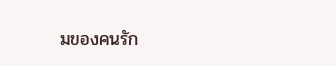มของคนรัก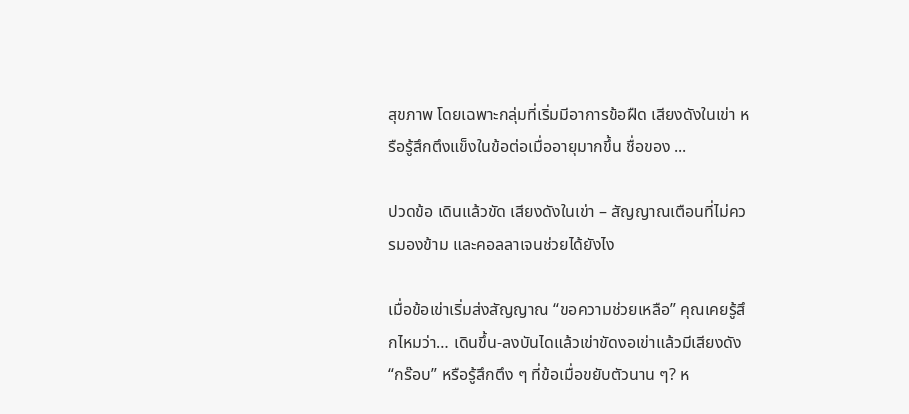สุขภาพ โดยเฉพาะกลุ่มที่เริ่มมีอาการข้อฝืด เสียงดังในเข่า หรือรู้สึกตึงแข็งในข้อต่อเมื่ออายุมากขึ้น ชื่อของ ...

ปวดข้อ เดินแล้วขัด เสียงดังในเข่า – สัญญาณเตือนที่ไม่ควรมองข้าม และคอลลาเจนช่วยได้ยังไง

เมื่อข้อเข่าเริ่มส่งสัญญาณ “ขอความช่วยเหลือ” คุณเคยรู้สึกไหมว่า… เดินขึ้น-ลงบันไดแล้วเข่าขัดงอเข่าแล้วมีเสียงดัง “กร๊อบ” หรือรู้สึกตึง ๆ ที่ข้อเมื่อขยับตัวนาน ๆ? ห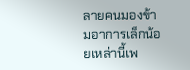ลายคนมองข้ามอาการเล็กน้อยเหล่านี้เพ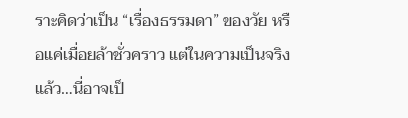ราะคิดว่าเป็น “เรื่องธรรมดา” ของวัย หรือแค่เมื่อยล้าชั่วคราว แต่ในความเป็นจริงแล้ว…นี่อาจเป็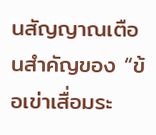นสัญญาณเตือนสำคัญของ “ข้อเข่าเสื่อมระ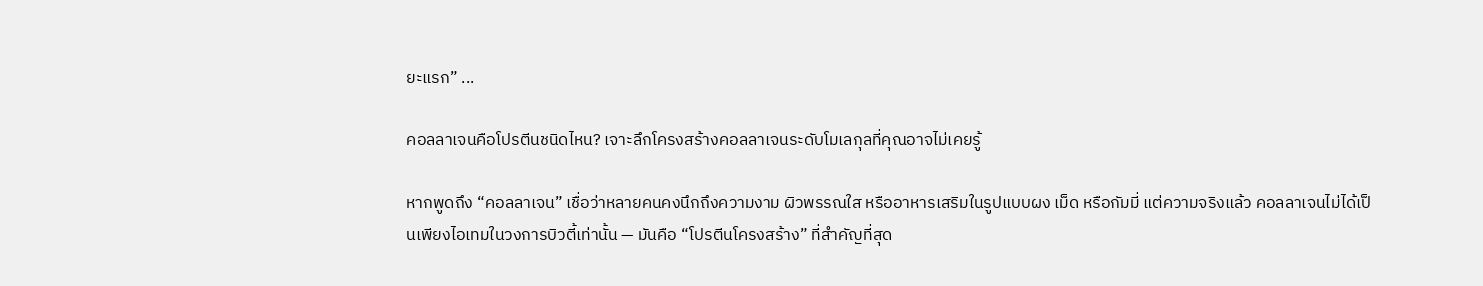ยะแรก” ...

คอลลาเจนคือโปรตีนชนิดไหน? เจาะลึกโครงสร้างคอลลาเจนระดับโมเลกุลที่คุณอาจไม่เคยรู้

หากพูดถึง “คอลลาเจน” เชื่อว่าหลายคนคงนึกถึงความงาม ผิวพรรณใส หรืออาหารเสริมในรูปแบบผง เม็ด หรือกัมมี่ แต่ความจริงแล้ว คอลลาเจนไม่ได้เป็นเพียงไอเทมในวงการบิวตี้เท่านั้น — มันคือ “โปรตีนโครงสร้าง” ที่สำคัญที่สุด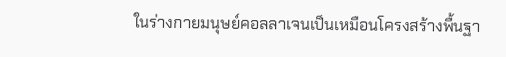ในร่างกายมนุษย์คอลลาเจนเป็นเหมือนโครงสร้างพื้นฐา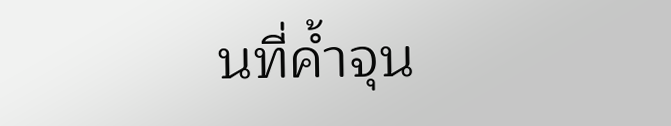นที่ค้ำจุน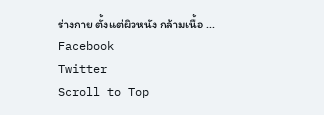ร่างกาย ตั้งแต่ผิวหนัง กล้ามเนื้อ ...
Facebook
Twitter
Scroll to Top